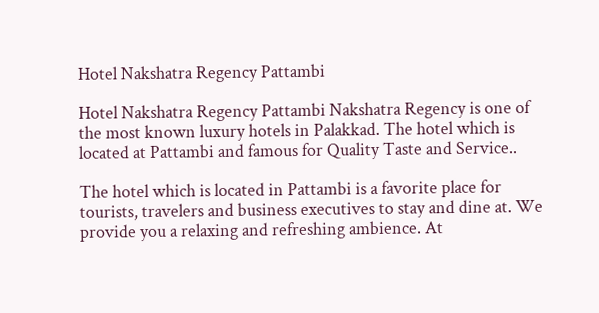Hotel Nakshatra Regency Pattambi

Hotel Nakshatra Regency Pattambi Nakshatra Regency is one of the most known luxury hotels in Palakkad. The hotel which is located at Pattambi and famous for Quality Taste and Service..

The hotel which is located in Pattambi is a favorite place for tourists, travelers and business executives to stay and dine at. We provide you a relaxing and refreshing ambience. At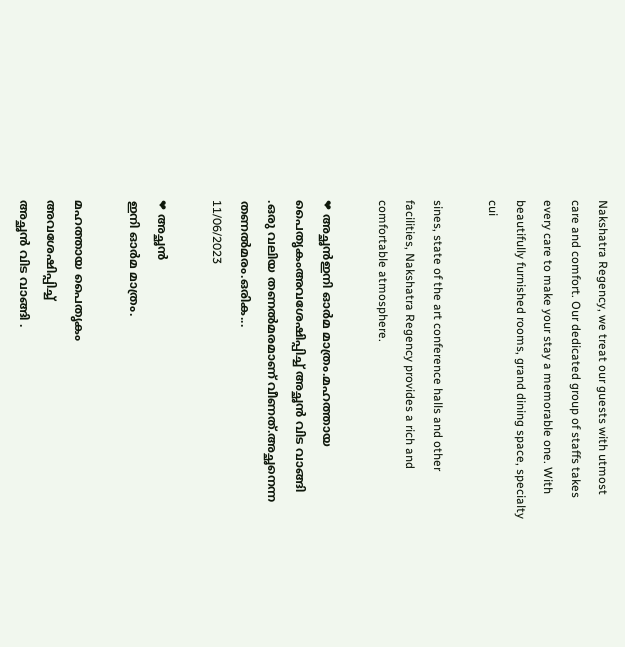Nakshatra Regency, we treat our guests with utmost care and comfort. Our dedicated group of staffs takes every care to make your stay a memorable one. With beautifully furnished rooms, grand dining space, specialty cui

sines, state of the art conference halls and other facilities, Nakshatra Regency provides a rich and comfortable atmosphere.

❤ അച്ഛൻഇനി ഓർമ മാത്രം.മഹത്തായ പൈതൃകംഅവശേഷിപ്പിച്ച് അച്ഛൻ വിട വാങ്ങി .ഒരു വലിയ തണല്‍മരമാണ് വീണത്.അച്ഛനെന്ന തണല്‍മരം.ഒരിക...
11/06/2023

❤ അച്ഛൻ
ഇനി ഓർമ മാത്രം.

മഹത്തായ പൈതൃകം
അവശേഷിപ്പിച്ച്
അച്ഛൻ വിട വാങ്ങി .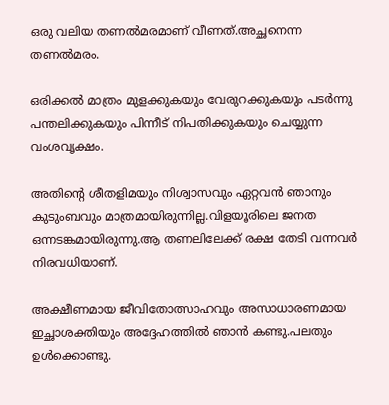ഒരു വലിയ തണല്‍മരമാണ് വീണത്.അച്ഛനെന്ന തണല്‍മരം.

ഒരിക്കല്‍ മാത്രം മുളക്കുകയും വേരുറക്കുകയും പടര്‍ന്നു പന്തലിക്കുകയും പിന്നീട് നിപതിക്കുകയും ചെയ്യുന്ന വംശവൃക്ഷം.

അതിന്‍റെ ശീതളിമയും നിശ്വാസവും ഏറ്റവന്‍ ഞാനും കുടുംബവും മാത്രമായിരുന്നില്ല.വിളയൂരിലെ ജനത ഒന്നടങ്കമായിരുന്നു.ആ തണലിലേക്ക് രക്ഷ തേടി വന്നവര്‍ നിരവധിയാണ്.

അക്ഷീണമായ ജീവിതോത്സാഹവും അസാധാരണമായ ഇച്ഛാശക്തിയും അദ്ദേഹത്തില്‍ ഞാന്‍ കണ്ടു.പലതും ഉള്‍ക്കൊണ്ടു.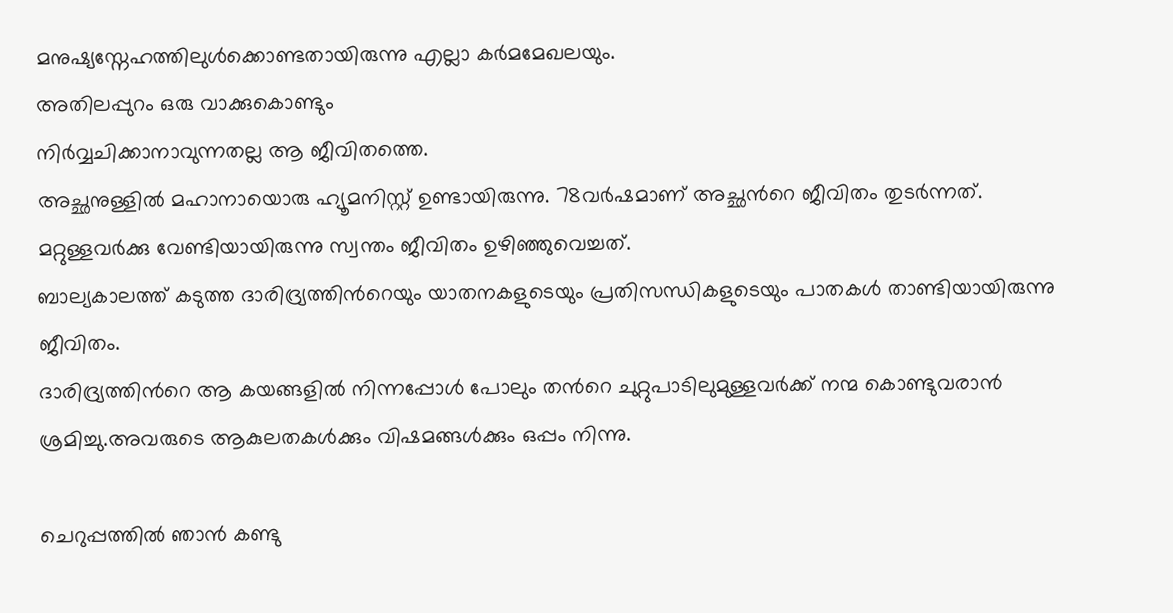മനുഷ്യസ്നേഹത്തിലുള്‍ക്കൊണ്ടതായിരുന്നു എല്ലാ കര്‍മമേഖലയും.
അതിലപ്പുറം ഒരു വാക്കുകൊണ്ടും
നിര്‍വ്വചിക്കാനാവുന്നതല്ല ആ ജീവിതത്തെ.
അച്ഛനുള്ളിൽ മഹാനായൊരു ഹ്യൂമനിസ്റ്റ് ഉണ്ടായിരുന്നു. 78വര്‍ഷമാണ് അച്ഛന്‍റെ ജീവിതം തുടര്‍ന്നത്. മറ്റുള്ളവര്‍ക്കു വേണ്ടിയായിരുന്നു സ്വന്തം ജീവിതം ഉഴിഞ്ഞുവെച്ചത്.
ബാല്യകാലത്ത് കടുത്ത ദാരിദ്ര്യത്തിന്‍റെയും യാതനകളുടെയും പ്രതിസന്ധികളുടെയും പാതകള്‍ താണ്ടിയായിരുന്നു ജീവിതം.
ദാരിദ്ര്യത്തിന്‍റെ ആ കയങ്ങളില്‍ നിന്നപ്പോള്‍ പോലും തന്‍റെ ചുറ്റുപാടിലുമുള്ളവര്‍ക്ക് നന്മ കൊണ്ടുവരാന്‍ ശ്രമിച്ചു.അവരുടെ ആകുലതകള്‍ക്കും വിഷമങ്ങള്‍ക്കും ഒപ്പം നിന്നു.

ചെറുപ്പത്തില്‍ ഞാന്‍ കണ്ടു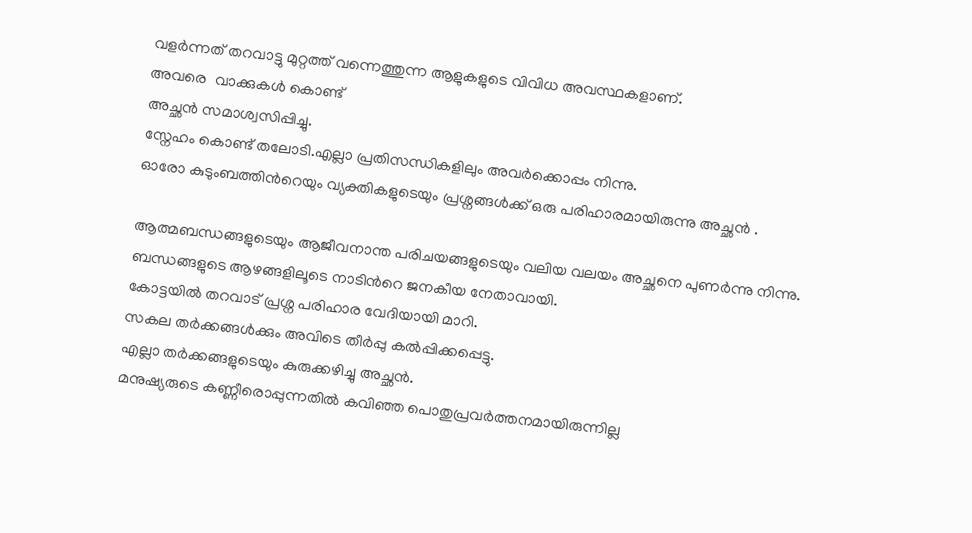വളര്‍ന്നത് തറവാട്ടു മുറ്റത്ത് വന്നെത്തുന്ന ആളുകളുടെ വിവിധ അവസ്ഥകളാണ്.
അവരെ ‍ വാക്കുകള്‍ കൊണ്ട്
അച്ഛൻ സമാശ്വസിപ്പിച്ചു.
സ്നേഹം കൊണ്ട് തലോടി.എല്ലാ പ്രതിസന്ധികളിലും അവർക്കൊപ്പം നിന്നു.
ഓരോ കുടുംബത്തിന്‍റെയും വ്യക്തികളുടെയും പ്രശ്നങ്ങള്‍ക്ക് ഒരു പരിഹാരമായിരുന്നു അച്ഛൻ .

ആത്മബന്ധങ്ങളുടെയും ആജീവനാന്ത പരിചയങ്ങളുടെയും വലിയ വലയം അച്ഛനെ പുണര്‍ന്നു നിന്നു.
ബന്ധങ്ങളുടെ ആഴങ്ങളിലൂടെ നാടിന്‍റെ ജനകീയ നേതാവായി.
കോട്ടയില്‍ തറവാട് പ്രശ്ന പരിഹാര വേദിയായി മാറി.
സകല തര്‍ക്കങ്ങള്‍ക്കും അവിടെ തീര്‍പ്പു കല്‍പ്പിക്കപ്പെട്ടു.
എല്ലാ തര്‍ക്കങ്ങളുടെയും കുരുക്കഴിച്ചു അച്ഛന്‍.
മനുഷ്യരുടെ കണ്ണീരൊപ്പുന്നതില്‍ കവിഞ്ഞ പൊതുപ്രവര്‍ത്തനമായിരുന്നില്ല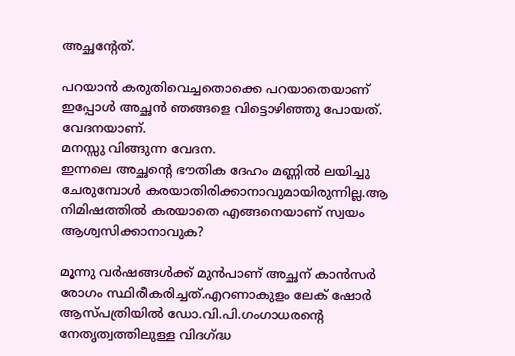അച്ഛന്‍റേത്.

പറയാന്‍ കരുതിവെച്ചതൊക്കെ പറയാതെയാണ് ഇപ്പോള്‍ അച്ഛന്‍ ഞങ്ങളെ വിട്ടൊഴിഞ്ഞു പോയത്.
വേദനയാണ്.
മനസ്സു വിങ്ങുന്ന വേദന.
ഇന്നലെ അച്ഛന്‍റെ ഭൗതിക ദേഹം മണ്ണില്‍ ലയിച്ചു ചേരുമ്പോള്‍ കരയാതിരിക്കാനാവുമായിരുന്നില്ല.ആ നിമിഷത്തില്‍ കരയാതെ എങ്ങനെയാണ് സ്വയം ആശ്വസിക്കാനാവുക?

മൂന്നു വര്‍ഷങ്ങള്‍ക്ക് മുന്‍പാണ് അച്ഛന് കാൻസർ രോഗം സ്ഥിരീകരിച്ചത്.എറണാകുളം ലേക് ഷോർ ആസ്പത്രിയില്‍ ഡോ.വി.പി.ഗംഗാധരന്‍റെ നേതൃത്വത്തിലുള്ള വിദഗ്ദ്ധ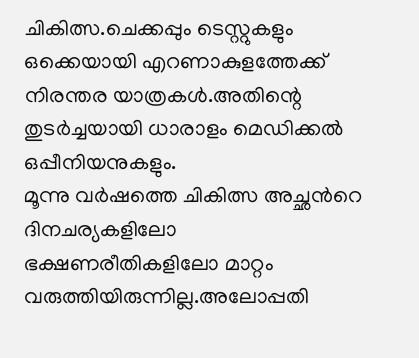ചികിത്സ.ചെക്കപ്പും ടെസ്റ്റുകളും ഒക്കെയായി എറണാകുളത്തേക്ക് നിരന്തര യാത്രകള്‍.അതിന്റെ തുടര്‍ച്ചയായി ധാരാളം മെഡിക്കല്‍ ഒപ്പീനിയനുകളും.
മൂന്നു വര്‍ഷത്തെ ചികിത്സ അച്ഛന്‍റെ ദിനചര്യകളിലോ ഭക്ഷണരീതികളിലോ മാറ്റം വരുത്തിയിരുന്നില്ല.അലോപ്പതി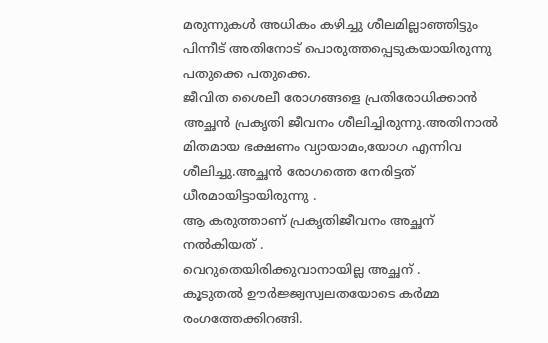മരുന്നുകള്‍ അധികം കഴിച്ചു ശീലമില്ലാഞ്ഞിട്ടും പിന്നീട് അതിനോട് പൊരുത്തപ്പെടുകയായിരുന്നു പതുക്കെ പതുക്കെ.
ജീവിത ശൈലീ രോഗങ്ങളെ പ്രതിരോധിക്കാന്‍ അച്ഛന്‍ പ്രകൃതി ജീവനം ശീലിച്ചിരുന്നു.അതിനാല്‍ മിതമായ ഭക്ഷണം വ്യായാമം,യോഗ എന്നിവ ശീലിച്ചു.അച്ഛന്‍ രോഗത്തെ നേരിട്ടത് ധീരമായിട്ടായിരുന്നു .
ആ കരുത്താണ് പ്രകൃതിജീവനം അച്ഛന് നൽകിയത് .
വെറുതെയിരിക്കുവാനായില്ല അച്ഛന് .
കൂടുതല്‍ ഊര്‍ജ്ജ്വസ്വലതയോടെ കര്‍മ്മ രംഗത്തേക്കിറങ്ങി.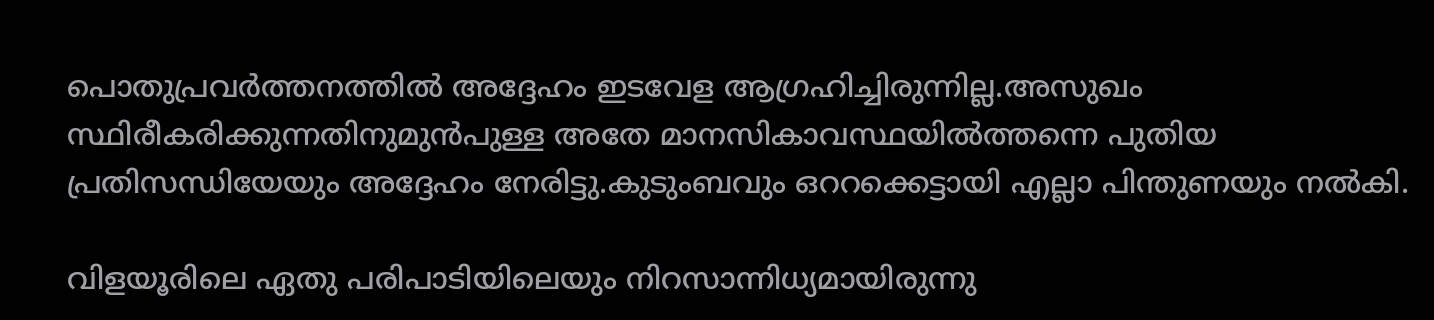പൊതുപ്രവര്‍ത്തനത്തില്‍ അദ്ദേഹം ഇടവേള ആഗ്രഹിച്ചിരുന്നില്ല.അസുഖം സ്ഥിരീകരിക്കുന്നതിനുമുന്‍പുള്ള അതേ മാനസികാവസ്ഥയില്‍ത്തന്നെ പുതിയ പ്രതിസന്ധിയേയും അദ്ദേഹം നേരിട്ടു.കുടുംബവും ഒററക്കെട്ടായി എല്ലാ പിന്തുണയും നല്‍കി.

വിളയൂരിലെ ഏതു പരിപാടിയിലെയും നിറസാന്നിധ്യമായിരുന്നു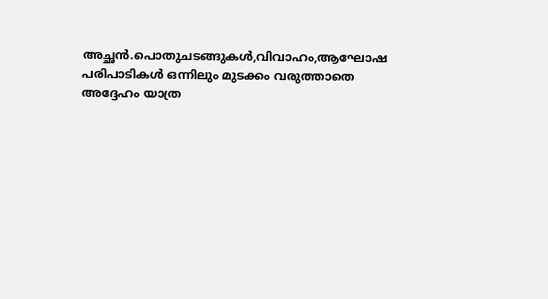അച്ഛന്‍.പൊതുചടങ്ങുകള്‍,വിവാഹം,ആഘോഷ പരിപാടികള്‍ ഒന്നിലും മുടക്കം വരുത്താതെ അദ്ദേഹം യാത്ര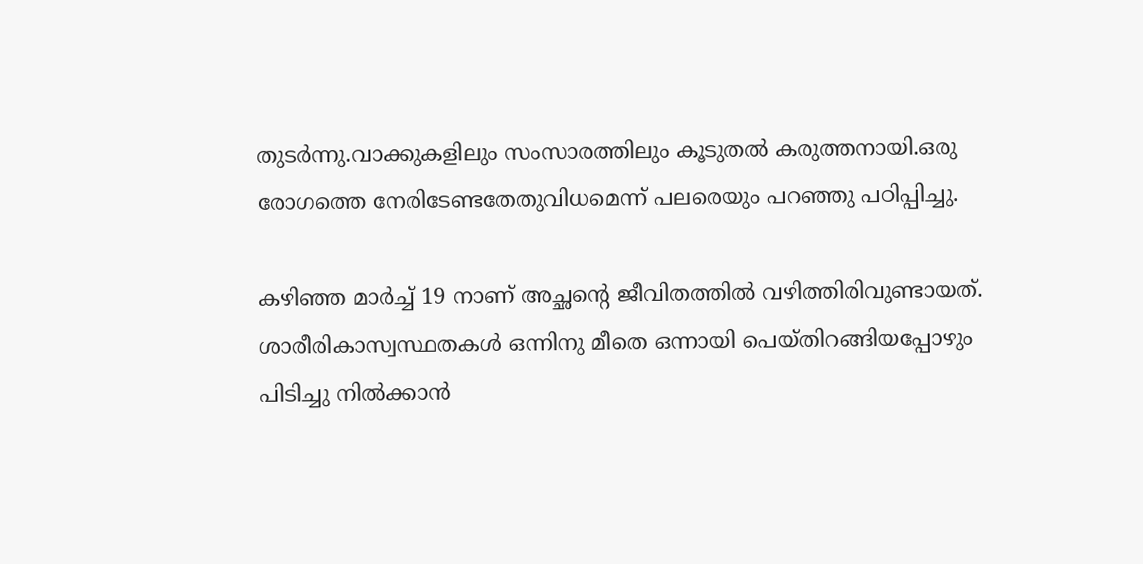തുടര്‍ന്നു.വാക്കുകളിലും സംസാരത്തിലും കൂടുതല്‍ കരുത്തനായി.ഒരു രോഗത്തെ നേരിടേണ്ടതേതുവിധമെന്ന് പലരെയും പറഞ്ഞു പഠിപ്പിച്ചു.

കഴിഞ്ഞ മാര്‍ച്ച് 19 നാണ് അച്ഛന്‍റെ ജീവിതത്തില്‍ വഴിത്തിരിവുണ്ടായത്.
ശാരീരികാസ്വസ്ഥതകള്‍ ഒന്നിനു മീതെ ഒന്നായി പെയ്തിറങ്ങിയപ്പോഴും പിടിച്ചു നില്‍ക്കാന്‍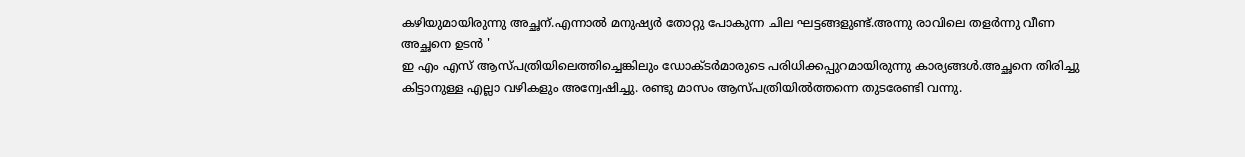കഴിയുമായിരുന്നു അച്ഛന്.എന്നാല്‍ മനുഷ്യര്‍ തോറ്റു പോകുന്ന ചില ഘട്ടങ്ങളുണ്ട്.അന്നു രാവിലെ തളര്‍ന്നു വീണ അച്ഛനെ ഉടന്‍ '
ഇ എം എസ് ആസ്പത്രിയിലെത്തിച്ചെങ്കിലും ഡോക്ടര്‍മാരുടെ പരിധിക്കപ്പുറമായിരുന്നു കാര്യങ്ങള്‍.അച്ഛനെ തിരിച്ചു കിട്ടാനുള്ള എല്ലാ വഴികളും അന്വേഷിച്ചു. രണ്ടു മാസം ആസ്പത്രിയില്‍ത്തന്നെ തുടരേണ്ടി വന്നു.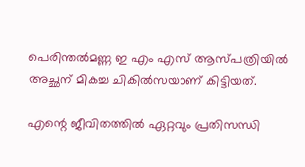പെരിന്തൽമണ്ണ ഇ എം എസ് ആസ്പത്രിയില്‍ അച്ഛന് മികച്ച ചികില്‍സയാണ് കിട്ടിയത്.

എന്റെ ജീവിതത്തില്‍ ഏറ്റവും പ്രതിസന്ധി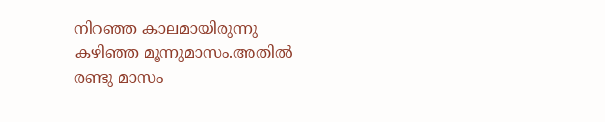നിറഞ്ഞ കാലമായിരുന്നു കഴിഞ്ഞ മൂന്നുമാസം.അതില്‍ രണ്ടു മാസം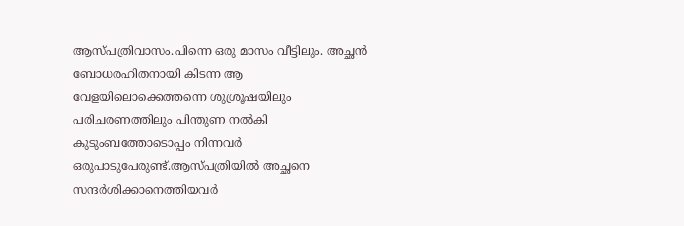ആസ്പത്രിവാസം.പിന്നെ ഒരു മാസം വീട്ടിലും. അച്ഛൻ ബോധരഹിതനായി കിടന്ന ആ വേളയിലൊക്കെത്തന്നെ ശുശ്രൂഷയിലും പരിചരണത്തിലും പിന്തുണ നല്‍കി കുടുംബത്തോടൊപ്പം നിന്നവര്‍ ഒരുപാടുപേരുണ്ട്.ആസ്പത്രിയില്‍ അച്ഛനെ സന്ദര്‍ശിക്കാനെത്തിയവര്‍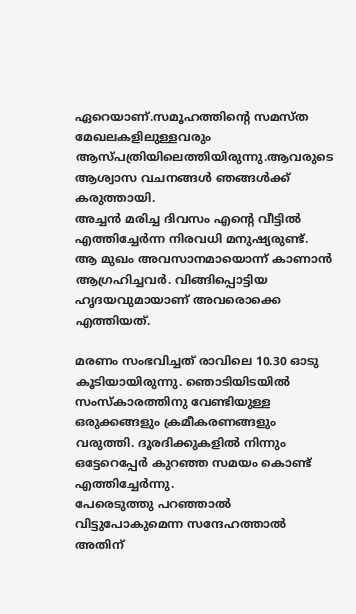ഏറെയാണ്.സമൂഹത്തിന്‍റെ സമസ്ത മേഖലകളിലുള്ളവരും ആസ്പത്രിയിലെത്തിയിരുന്നു.ആവരുടെ ആശ്വാസ വചനങ്ങള്‍ ഞങ്ങള്‍ക്ക് കരുത്തായി.
അച്ചൻ മരിച്ച ദിവസം എന്റെ വീട്ടിൽ എത്തിച്ചേർന്ന നിരവധി മനുഷ്യരുണ്ട്. ആ മുഖം അവസാനമായൊന്ന് കാണാൻ ആഗ്രഹിച്ചവർ. വിങ്ങിപ്പൊട്ടിയ ഹൃദയവുമായാണ് അവരൊക്കെ എത്തിയത്.

മരണം സംഭവിച്ചത് രാവിലെ 10.30 ഓടു കൂടിയായിരുന്നു. ഞൊടിയിടയിൽ സംസ്കാരത്തിനു വേണ്ടിയുള്ള ഒരുക്കങ്ങളും ക്രമീകരണങ്ങളും വരുത്തി. ദൂരദിക്കുകളിൽ നിന്നും ഒട്ടേറെപ്പേർ കുറഞ്ഞ സമയം കൊണ്ട് എത്തിച്ചേർന്നു.
പേരെടുത്തു പറഞ്ഞാൽ വിട്ടുപോകുമെന്ന സന്ദേഹത്താൽ അതിന്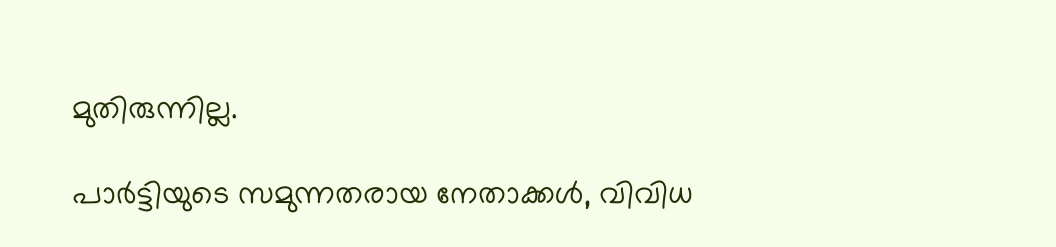മുതിരുന്നില്ല.

പാർട്ടിയുടെ സമുന്നതരായ നേതാക്കൾ, വിവിധ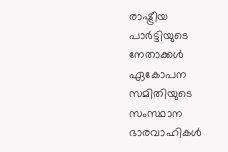രാഷ്ട്രീയ പാർട്ടിയുടെ നേതാക്കൾ ഏകോപന സമിതിയുടെ സംസ്ഥാന ഭാരവാഹികൾ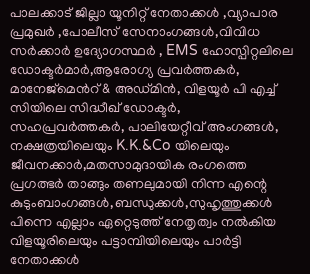പാലക്കാട് ജില്ലാ യൂനിറ്റ് നേതാക്കൾ ,വ്യാപാര പ്രമുഖർ ,പോലീസ് സേനാംഗങ്ങൾ,വിവിധ സർക്കാർ ഉദ്യോഗസ്ഥർ , EMS ഹോസ്പിറ്റലിലെ ഡോക്ടർമാർ,ആരോഗ്യ പ്രവർത്തകർ, മാനേജ്മെൻറ് & അഡ്മിൻ, വിളയൂർ പി എച്ച് സിയിലെ സിദ്ധീഖ് ഡോക്ടർ, സഹപ്രവർത്തകർ, പാലിയേറ്റീവ് അംഗങ്ങൾ, നക്ഷത്രയിലെയും K.K.&Co യിലെയും ജീവനക്കാർ,മതസാമുദായിക രംഗത്തെ പ്രഗത്ഭർ താങ്ങും തണലുമായി നിന്ന എന്റെ കുടുംബാംഗങ്ങൾ,ബന്ധുക്കൾ,സുഹൃത്തുക്കൾ പിന്നെ എല്ലാം ഏറ്റെടുത്ത് നേതൃത്വം നൽകിയ വിളയൂരിലെയും പട്ടാമ്പിയിലെയും പാർട്ടി നേതാക്കൾ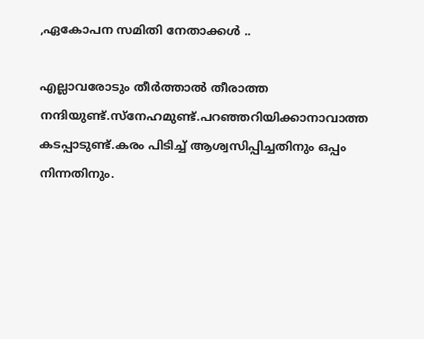,ഏകോപന സമിതി നേതാക്കൾ ..

എല്ലാവരോടും തീര്‍ത്താല്‍ തീരാത്ത നന്ദിയുണ്ട്.സ്നേഹമുണ്ട്.പറഞ്ഞറിയിക്കാനാവാത്ത കടപ്പാടുണ്ട്.കരം പിടിച്ച് ആശ്വസിപ്പിച്ചതിനും ഒപ്പം നിന്നതിനും.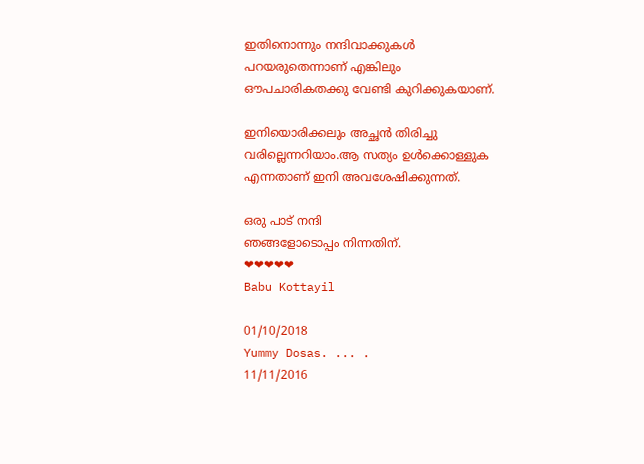ഇതിനൊന്നും നന്ദിവാക്കുകള്‍ പറയരുതെന്നാണ് എങ്കിലും ഔപചാരികതക്കു വേണ്ടി കുറിക്കുകയാണ്.

ഇനിയൊരിക്കലും അച്ഛന്‍ തിരിച്ചു വരില്ലെന്നറിയാം.ആ സത്യം ഉള്‍ക്കൊള്ളുക എന്നതാണ് ഇനി അവശേഷിക്കുന്നത്.

ഒരു പാട് നന്ദി
ഞങ്ങളോടൊപ്പം നിന്നതിന്.
❤❤❤❤❤
Babu Kottayil

01/10/2018
Yummy Dosas. ... .
11/11/2016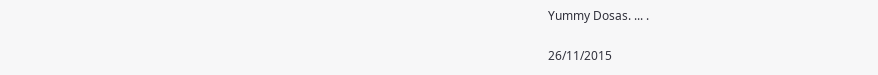Yummy Dosas. ... .

26/11/2015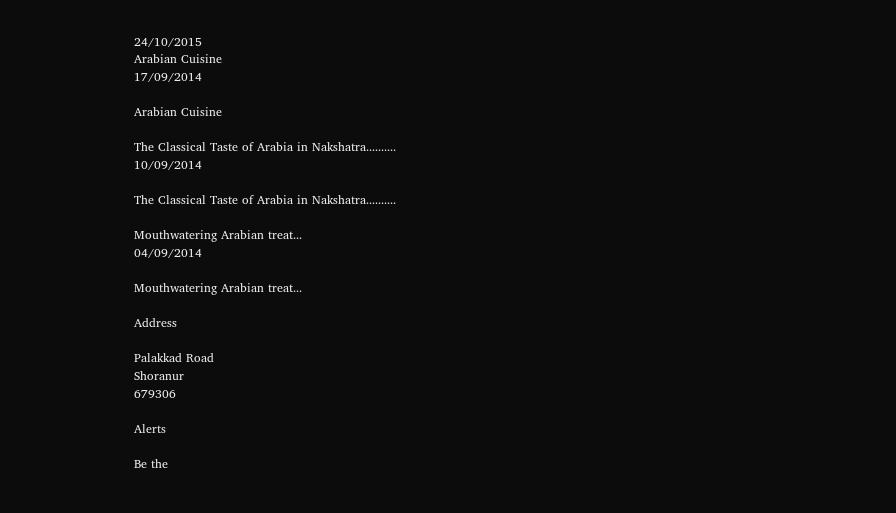24/10/2015
Arabian Cuisine
17/09/2014

Arabian Cuisine

The Classical Taste of Arabia in Nakshatra..........
10/09/2014

The Classical Taste of Arabia in Nakshatra..........

Mouthwatering Arabian treat...
04/09/2014

Mouthwatering Arabian treat...

Address

Palakkad Road
Shoranur
679306

Alerts

Be the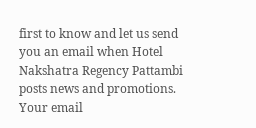first to know and let us send you an email when Hotel Nakshatra Regency Pattambi posts news and promotions. Your email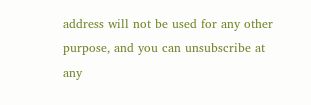address will not be used for any other purpose, and you can unsubscribe at any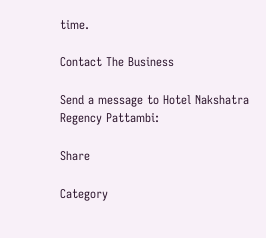time.

Contact The Business

Send a message to Hotel Nakshatra Regency Pattambi:

Share

Category